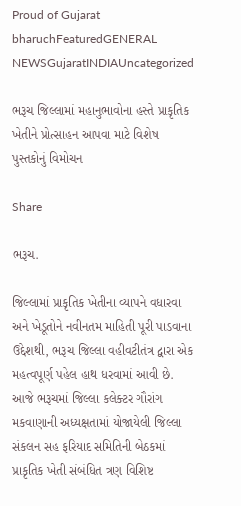Proud of Gujarat
bharuchFeaturedGENERAL NEWSGujaratINDIAUncategorized

ભરૂચ જિલ્લામાં મહાનુભાવોના હસ્તે પ્રાકૃતિક ખેતીને પ્રોત્સાહન આપવા માટે વિશેષ પુસ્તકોનું વિમોચન

Share

ભરૂચ.

જિલ્લામાં પ્રાકૃતિક ખેતીના વ્યાપને વધારવા અને ખેડૂતોને નવીનતમ માહિતી પૂરી પાડવાના ઉદ્દેશથી, ભરૂચ જિલ્લા વહીવટીતંત્ર દ્વારા એક મહત્વપૂર્ણ પહેલ હાથ ધરવામાં આવી છે. આજે ભરૂચમાં જિલ્લા કલેક્ટર ગૌરાંગ મકવાણાની અધ્યક્ષતામાં યોજાયેલી જિલ્લા સંકલન સહ ફરિયાદ સમિતિની બેઠકમાં પ્રાકૃતિક ખેતી સંબંધિત ત્રણ વિશિષ્ટ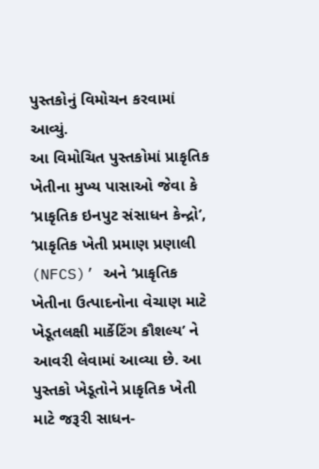પુસ્તકોનું વિમોચન કરવામાં આવ્યું.
આ વિમોચિત પુસ્તકોમાં પ્રાકૃતિક ખેતીના મુખ્ય પાસાઓ જેવા કે ‘પ્રાકૃતિક ઇનપુટ સંસાધન કેન્દ્રો’, ‘પ્રાકૃતિક ખેતી પ્રમાણ પ્રણાલી (NFCS)’ અને ‘પ્રાકૃતિક ખેતીના ઉત્પાદનોના વેચાણ માટે ખેડૂતલક્ષી માર્કેટિંગ કૌશલ્ય’ ને આવરી લેવામાં આવ્યા છે. આ પુસ્તકો ખેડૂતોને પ્રાકૃતિક ખેતી માટે જરૂરી સાધન-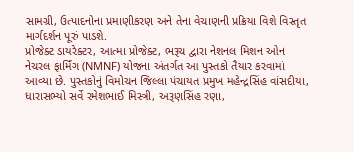સામગ્રી, ઉત્પાદનોના પ્રમાણીકરણ અને તેના વેચાણની પ્રક્રિયા વિશે વિસ્તૃત માર્ગદર્શન પૂરું પાડશે.
પ્રોજેક્ટ ડાયરેક્ટર, આત્મા પ્રોજેક્ટ, ભરૂચ દ્વારા નેશનલ મિશન ઓન નેચરલ ફાર્મિંગ (NMNF) યોજના અંતર્ગત આ પુસ્તકો તૈયાર કરવામાં આવ્યા છે. પુસ્તકોનું વિમોચન જિલ્લા પંચાયત પ્રમુખ મહેન્દ્રસિંહ વાંસદીયા, ધારાસભ્યો સર્વે રમેશભાઈ મિસ્ત્રી, અરૂણસિંહ રણા,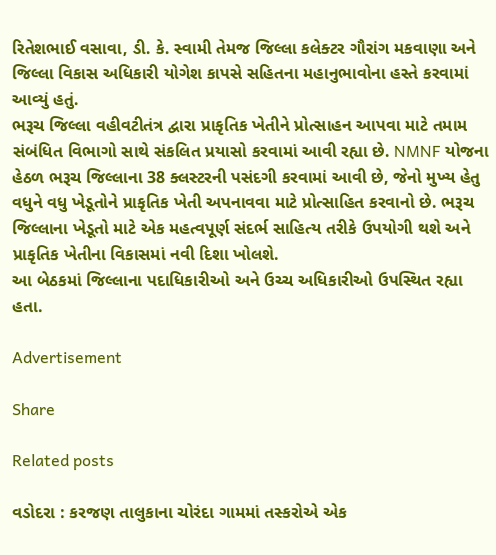રિતેશભાઈ વસાવા, ડી. કે. સ્વામી તેમજ જિલ્લા કલેક્ટર ગૌરાંગ મકવાણા અને જિલ્લા વિકાસ અધિકારી યોગેશ કાપસે સહિતના મહાનુભાવોના હસ્તે કરવામાં આવ્યું હતું.
ભરૂચ જિલ્લા વહીવટીતંત્ર દ્વારા પ્રાકૃતિક ખેતીને પ્રોત્સાહન આપવા માટે તમામ સંબંધિત વિભાગો સાથે સંકલિત પ્રયાસો કરવામાં આવી રહ્યા છે. NMNF યોજના હેઠળ ભરૂચ જિલ્લાના 38 ક્લસ્ટરની પસંદગી કરવામાં આવી છે, જેનો મુખ્ય હેતુ વધુને વધુ ખેડૂતોને પ્રાકૃતિક ખેતી અપનાવવા માટે પ્રોત્સાહિત કરવાનો છે. ભરૂચ જિલ્લાના ખેડૂતો માટે એક મહત્વપૂર્ણ સંદર્ભ સાહિત્ય તરીકે ઉપયોગી થશે અને પ્રાકૃતિક ખેતીના વિકાસમાં નવી દિશા ખોલશે.
આ બેઠકમાં જિલ્લાના પદાધિકારીઓ અને ઉચ્ચ અધિકારીઓ ઉપસ્થિત રહ્યા હતા.

Advertisement

Share

Related posts

વડોદરા : કરજણ તાલુકાના ચોરંદા ગામમાં તસ્કરોએ એક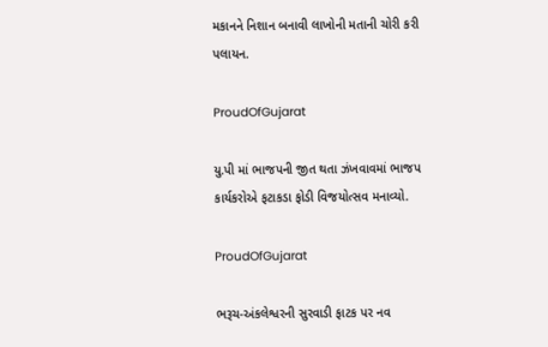મકાનને નિશાન બનાવી લાખોની મતાની ચોરી કરી પલાયન.

ProudOfGujarat

યુ.પી માં ભાજપની જીત થતા ઝંખવાવમાં ભાજપ કાર્યકરોએ ફટાકડા ફોડી વિજયોત્સવ મનાવ્યો.

ProudOfGujarat

ભરૂચ-અંકલેશ્વરની સુરવાડી ફાટક પર નવ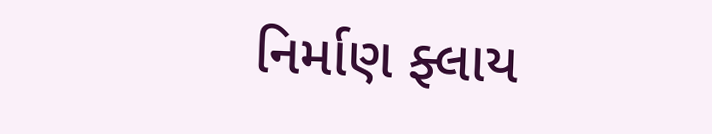નિર્માણ ફ્લાય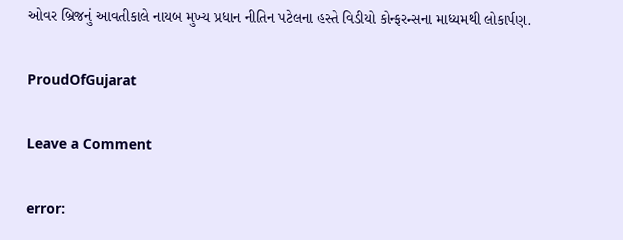ઓવર બ્રિજનું આવતીકાલે નાયબ મુખ્ય પ્રધાન નીતિન પટેલના હસ્તે વિડીયો કોન્ફરન્સના માધ્યમથી લોકાર્પણ.

ProudOfGujarat

Leave a Comment

error: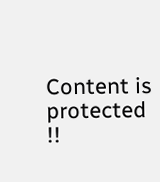Content is protected !!